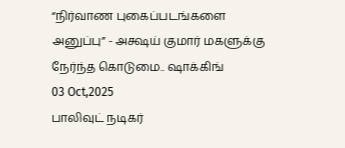“நிர்வாண புகைப்படங்களை அனுப்பு” - அக்ஷய் குமார் மகளுக்கு நேர்ந்த கொடுமை.. ஷாக்கிங்
03 Oct,2025
பாலிவுட் நடிகர்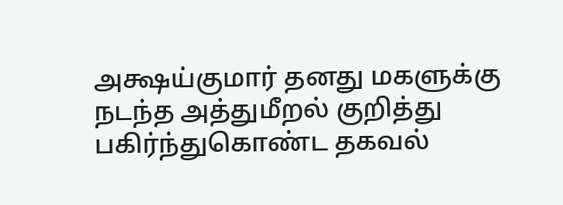அக்ஷய்குமார் தனது மகளுக்கு நடந்த அத்துமீறல் குறித்து பகிர்ந்துகொண்ட தகவல்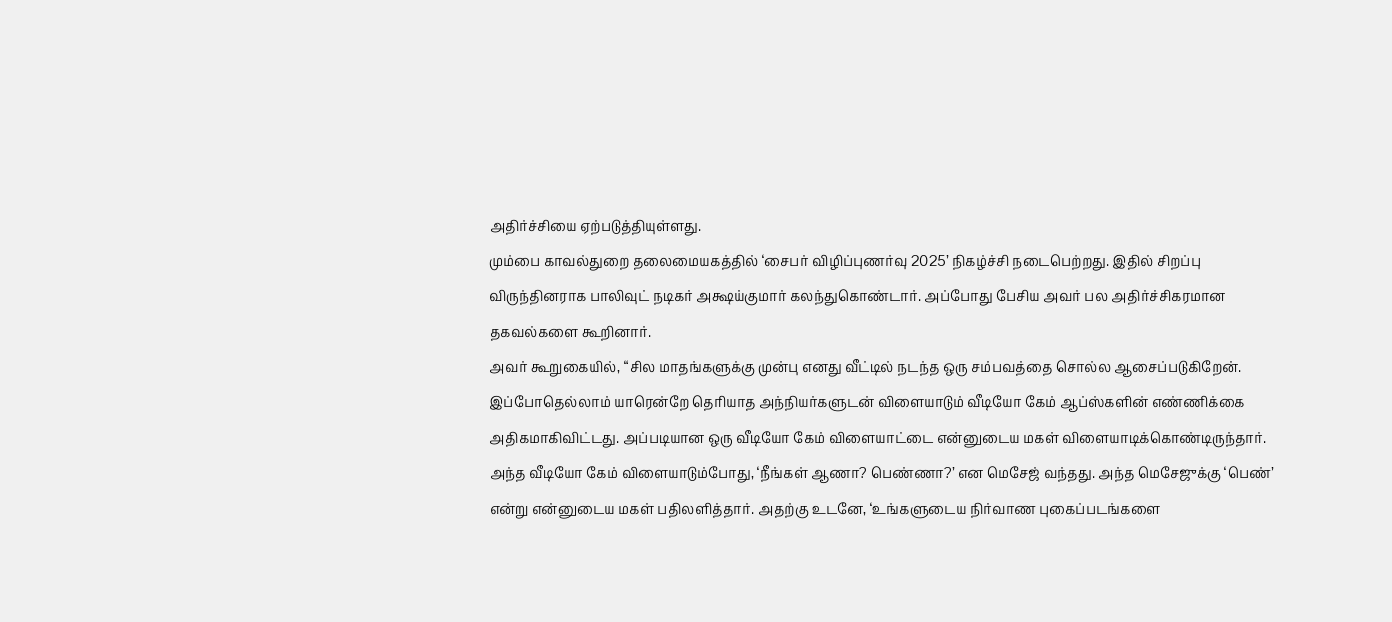அதிர்ச்சியை ஏற்படுத்தியுள்ளது.
மும்பை காவல்துறை தலைமையகத்தில் ‘சைபர் விழிப்புணர்வு 2025’ நிகழ்ச்சி நடைபெற்றது. இதில் சிறப்பு விருந்தினராக பாலிவுட் நடிகர் அக்ஷய்குமார் கலந்துகொண்டார். அப்போது பேசிய அவர் பல அதிர்ச்சிகரமான தகவல்களை கூறினார்.
அவர் கூறுகையில், “சில மாதங்களுக்கு முன்பு எனது வீட்டில் நடந்த ஒரு சம்பவத்தை சொல்ல ஆசைப்படுகிறேன். இப்போதெல்லாம் யாரென்றே தெரியாத அந்நியர்களுடன் விளையாடும் வீடியோ கேம் ஆப்ஸ்களின் எண்ணிக்கை அதிகமாகிவிட்டது. அப்படியான ஒரு வீடியோ கேம் விளையாட்டை என்னுடைய மகள் விளையாடிக்கொண்டிருந்தார்.
அந்த வீடியோ கேம் விளையாடும்போது, ‘நீங்கள் ஆணா? பெண்ணா?’ என மெசேஜ் வந்தது. அந்த மெசேஜுக்கு ‘பெண்’ என்று என்னுடைய மகள் பதிலளித்தார். அதற்கு உடனே, ‘உங்களுடைய நிர்வாண புகைப்படங்களை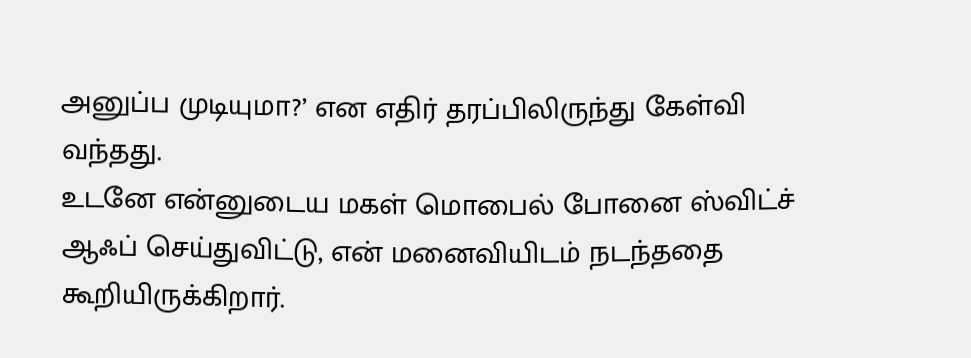அனுப்ப முடியுமா?’ என எதிர் தரப்பிலிருந்து கேள்வி வந்தது.
உடனே என்னுடைய மகள் மொபைல் போனை ஸ்விட்ச் ஆஃப் செய்துவிட்டு, என் மனைவியிடம் நடந்ததை கூறியிருக்கிறார்.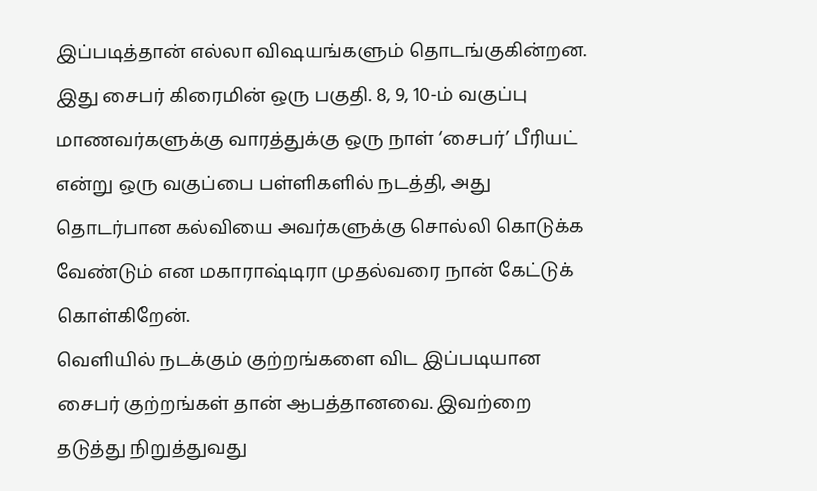இப்படித்தான் எல்லா விஷயங்களும் தொடங்குகின்றன. இது சைபர் கிரைமின் ஒரு பகுதி. 8, 9, 10-ம் வகுப்பு மாணவர்களுக்கு வாரத்துக்கு ஒரு நாள் ‘சைபர்’ பீரியட் என்று ஒரு வகுப்பை பள்ளிகளில் நடத்தி, அது தொடர்பான கல்வியை அவர்களுக்கு சொல்லி கொடுக்க வேண்டும் என மகாராஷ்டிரா முதல்வரை நான் கேட்டுக் கொள்கிறேன்.
வெளியில் நடக்கும் குற்றங்களை விட இப்படியான சைபர் குற்றங்கள் தான் ஆபத்தானவை. இவற்றை தடுத்து நிறுத்துவது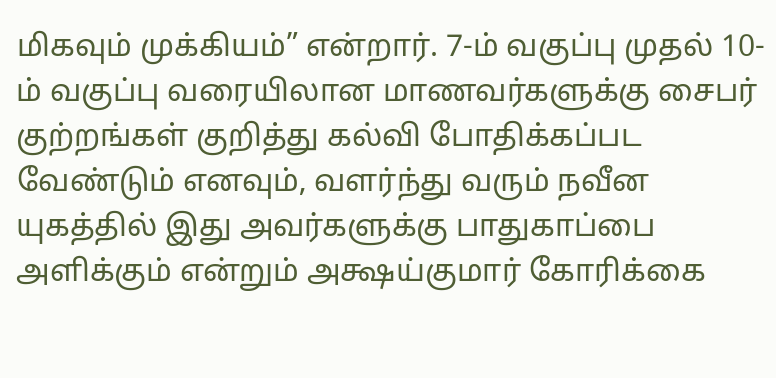மிகவும் முக்கியம்” என்றார். 7-ம் வகுப்பு முதல் 10-ம் வகுப்பு வரையிலான மாணவர்களுக்கு சைபர் குற்றங்கள் குறித்து கல்வி போதிக்கப்பட வேண்டும் எனவும், வளர்ந்து வரும் நவீன யுகத்தில் இது அவர்களுக்கு பாதுகாப்பை அளிக்கும் என்றும் அக்ஷய்குமார் கோரிக்கை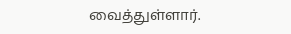வைத்துள்ளார்.